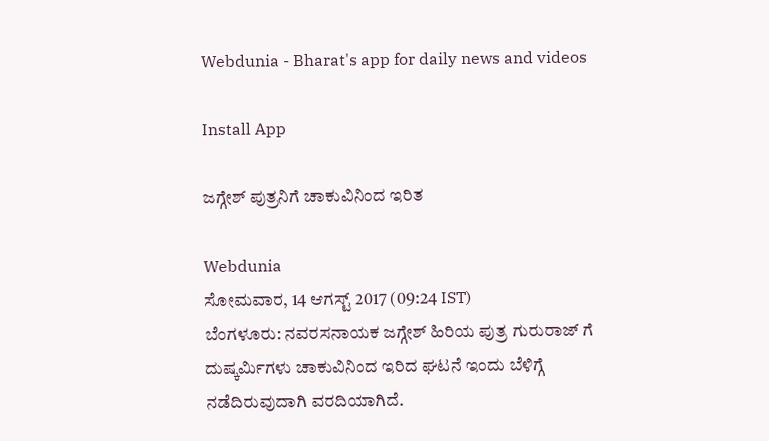Webdunia - Bharat's app for daily news and videos

Install App

ಜಗ್ಗೇಶ್ ಪುತ್ರನಿಗೆ ಚಾಕುವಿನಿಂದ ಇರಿತ

Webdunia
ಸೋಮವಾರ, 14 ಆಗಸ್ಟ್ 2017 (09:24 IST)
ಬೆಂಗಳೂರು: ನವರಸನಾಯಕ ಜಗ್ಗೇಶ್ ಹಿರಿಯ ಪುತ್ರ ಗುರುರಾಜ್ ಗೆ ದುಷ್ಕರ್ಮಿಗಳು ಚಾಕುವಿನಿಂದ ಇರಿದ ಘಟನೆ ಇಂದು ಬೆಳಿಗ್ಗೆ ನಡೆದಿರುವುದಾಗಿ ವರದಿಯಾಗಿದೆ.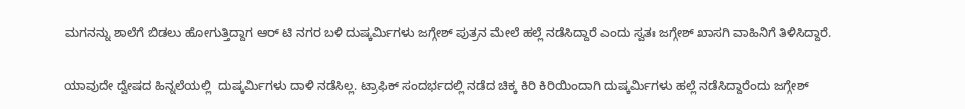ಮಗನನ್ನು ಶಾಲೆಗೆ ಬಿಡಲು ಹೋಗುತ್ತಿದ್ದಾಗ ಆರ್ ಟಿ ನಗರ ಬಳಿ ದುಷ್ಕರ್ಮಿಗಳು ಜಗ್ಗೇಶ್ ಪುತ್ರನ ಮೇಲೆ ಹಲ್ಲೆ ನಡೆಸಿದ್ದಾರೆ ಎಂದು ಸ್ವತಃ ಜಗ್ಗೇಶ್ ಖಾಸಗಿ ವಾಹಿನಿಗೆ ತಿಳಿಸಿದ್ದಾರೆ.

ಯಾವುದೇ ದ್ವೇಷದ ಹಿನ್ನಲೆಯಲ್ಲಿ  ದುಷ್ಕರ್ಮಿಗಳು ದಾಳಿ ನಡೆಸಿಲ್ಲ. ಟ್ರಾಫಿಕ್ ಸಂದರ್ಭದಲ್ಲಿ ನಡೆದ ಚಿಕ್ಕ ಕಿರಿ ಕಿರಿಯಿಂದಾಗಿ ದುಷ್ಕರ್ಮಿಗಳು ಹಲ್ಲೆ ನಡೆಸಿದ್ದಾರೆಂದು ಜಗ್ಗೇಶ್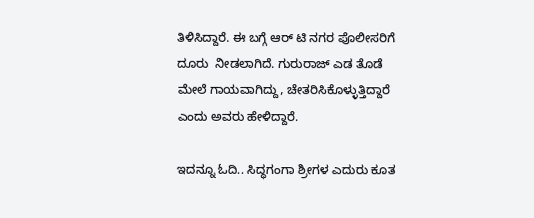ತಿಳಿಸಿದ್ದಾರೆ. ಈ ಬಗ್ಗೆ ಆರ್ ಟಿ ನಗರ ಪೊಲೀಸರಿಗೆ ದೂರು  ನೀಡಲಾಗಿದೆ. ಗುರುರಾಜ್ ಎಡ ತೊಡೆ ಮೇಲೆ ಗಾಯವಾಗಿದ್ದು, ಚೇತರಿಸಿಕೊಳ್ಳುತ್ತಿದ್ದಾರೆ ಎಂದು ಅವರು ಹೇಳಿದ್ದಾರೆ.

ಇದನ್ನೂ ಓದಿ.. ಸಿದ್ಧಗಂಗಾ ಶ್ರೀಗಳ ಎದುರು ಕೂತ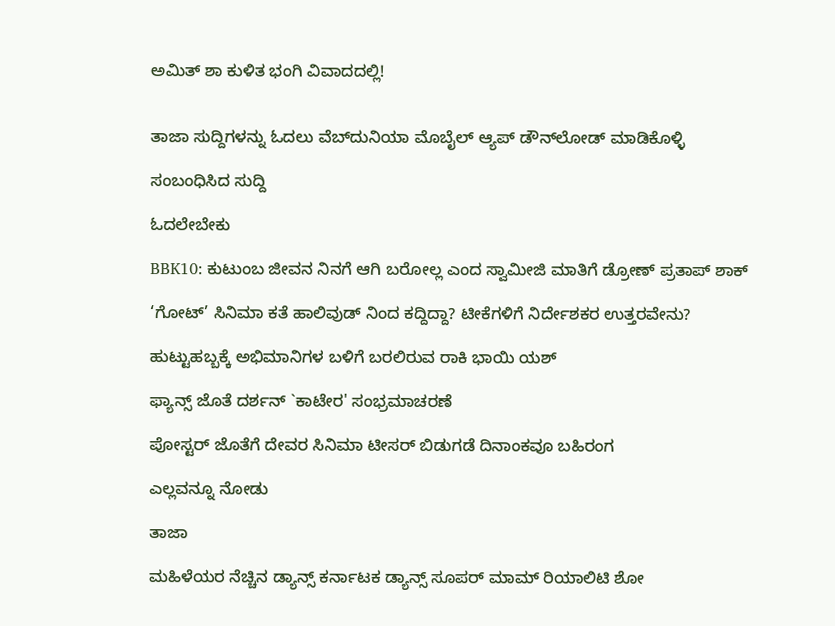ಅಮಿತ್ ಶಾ ಕುಳಿತ ಭಂಗಿ ವಿವಾದದಲ್ಲಿ!


ತಾಜಾ ಸುದ್ದಿಗಳನ್ನು ಓದಲು ವೆಬ್‌ದುನಿಯಾ ಮೊಬೈಲ್ ಆ್ಯಪ್ ಡೌನ್‍ಲೋಡ್ ಮಾಡಿಕೊಳ್ಳಿ

ಸಂಬಂಧಿಸಿದ ಸುದ್ದಿ

ಓದಲೇಬೇಕು

BBK10: ಕುಟುಂಬ ಜೀವನ ನಿನಗೆ ಆಗಿ ಬರೋಲ್ಲ ಎಂದ ಸ್ವಾಮೀಜಿ ಮಾತಿಗೆ ಡ್ರೋಣ್ ಪ್ರತಾಪ್ ಶಾಕ್

‘ಗೋಟ್’ ಸಿನಿಮಾ ಕತೆ ಹಾಲಿವುಡ್ ನಿಂದ ಕದ್ದಿದ್ದಾ? ಟೀಕೆಗಳಿಗೆ ನಿರ್ದೇಶಕರ ಉತ್ತರವೇನು?

ಹುಟ್ಟುಹಬ್ಬಕ್ಕೆ ಅಭಿಮಾನಿಗಳ ಬಳಿಗೆ ಬರಲಿರುವ ರಾಕಿ ಭಾಯಿ ಯಶ್

ಫ್ಯಾನ್ಸ್ ಜೊತೆ ದರ್ಶನ್ `ಕಾಟೇರ' ಸಂಭ್ರಮಾಚರಣೆ

ಪೋಸ್ಟರ್ ಜೊತೆಗೆ ದೇವರ ಸಿನಿಮಾ ಟೀಸರ್ ಬಿಡುಗಡೆ ದಿನಾಂಕವೂ ಬಹಿರಂಗ

ಎಲ್ಲವನ್ನೂ ನೋಡು

ತಾಜಾ

ಮಹಿಳೆಯರ ನೆಚ್ಚಿನ ಡ್ಯಾನ್ಸ್ ಕರ್ನಾಟಕ ಡ್ಯಾನ್ಸ್ ಸೂಪರ್ ಮಾಮ್ ರಿಯಾಲಿಟಿ ಶೋ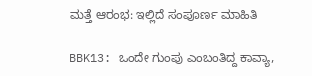ಮತ್ತೆ ಆರಂಭ: ಇಲ್ಲಿದೆ ಸಂಪೂರ್ಣ ಮಾಹಿತಿ

BBK13: ಒಂದೇ ಗುಂಪು ಎಂಬಂತಿದ್ದ ಕಾವ್ಯಾ,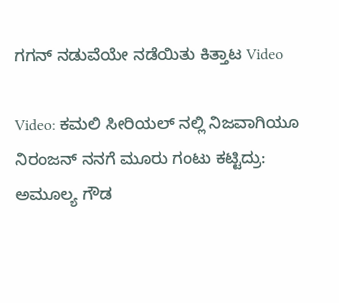ಗಗನ್ ನಡುವೆಯೇ ನಡೆಯಿತು ಕಿತ್ತಾಟ Video

Video: ಕಮಲಿ ಸೀರಿಯಲ್ ನಲ್ಲಿ ನಿಜವಾಗಿಯೂ ನಿರಂಜನ್ ನನಗೆ ಮೂರು ಗಂಟು ಕಟ್ಟಿದ್ರು: ಅಮೂಲ್ಯ ಗೌಡ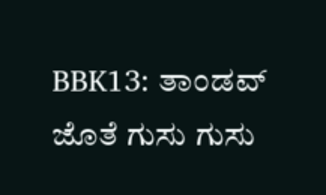BBK13: ತಾಂಡವ್ ಜೊತೆ ಗುಸು ಗುಸು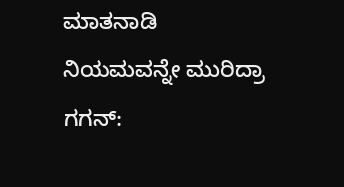ಮಾತನಾಡಿ ನಿಯಮವನ್ನೇ ಮುರಿದ್ರಾ ಗಗನ್: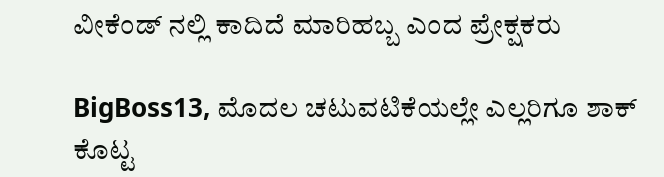ವೀಕೆಂಡ್ ನಲ್ಲಿ ಕಾದಿದೆ ಮಾರಿಹಬ್ಬ ಎಂದ ಪ್ರೇಕ್ಷಕರು

BigBoss13, ಮೊದಲ ಚಟುವಟಿಕೆಯಲ್ಲೇ ಎಲ್ಲರಿಗೂ ಶಾಕ್ ಕೊಟ್ಟ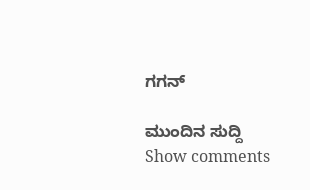ಗಗನ್‌

ಮುಂದಿನ ಸುದ್ದಿ
Show comments